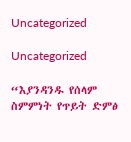Uncategorized

Uncategorized

“እያንዳንዱ የሰላም ስምምነት የጥይት ድምፅ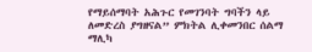የማይሰማባት አሕጉር የመገንባት ግባችን ላይ ለመድረስ ያግዘናል” ምክትል ሊቀመንበር ሰልማ ማሊካ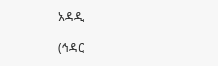አዳዲ

(ኅዳር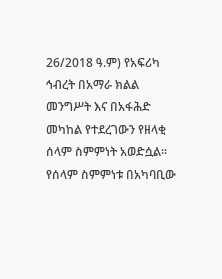26/2018 ዓ.ም) የአፍሪካ ኅብረት በአማራ ክልል መንግሥት እና በአፋሕድ መካከል የተደረገውን የዘላቂ ሰላም ስምምነት አወድሷል፡፡ የሰላም ስምምነቱ በአካባቢው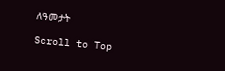ለዓመታት

Scroll to Top